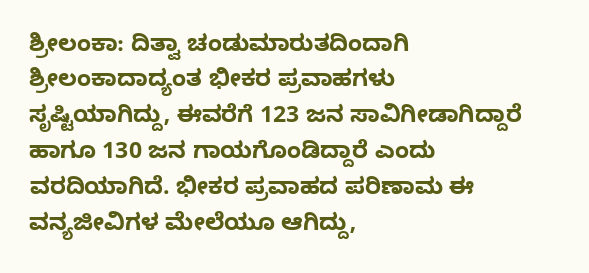ಶ್ರೀಲಂಕಾ: ದಿತ್ವಾ ಚಂಡುಮಾರುತದಿಂದಾಗಿ ಶ್ರೀಲಂಕಾದಾದ್ಯಂತ ಭೀಕರ ಪ್ರವಾಹಗಳು ಸೃಷ್ಟಿಯಾಗಿದ್ದು, ಈವರೆಗೆ 123 ಜನ ಸಾವಿಗೀಡಾಗಿದ್ದಾರೆ ಹಾಗೂ 130 ಜನ ಗಾಯಗೊಂಡಿದ್ದಾರೆ ಎಂದು ವರದಿಯಾಗಿದೆ. ಭೀಕರ ಪ್ರವಾಹದ ಪರಿಣಾಮ ಈ ವನ್ಯಜೀವಿಗಳ ಮೇಲೆಯೂ ಆಗಿದ್ದು,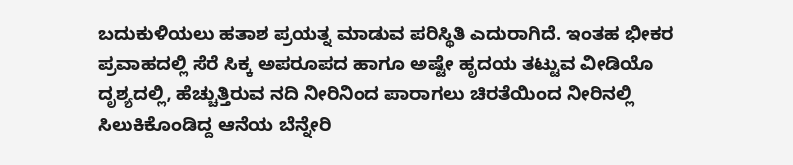ಬದುಕುಳಿಯಲು ಹತಾಶ ಪ್ರಯತ್ನ ಮಾಡುವ ಪರಿಸ್ಥಿತಿ ಎದುರಾಗಿದೆ. ಇಂತಹ ಭೀಕರ ಪ್ರವಾಹದಲ್ಲಿ ಸೆರೆ ಸಿಕ್ಕ ಅಪರೂಪದ ಹಾಗೂ ಅಷ್ಟೇ ಹೃದಯ ತಟ್ಟುವ ವೀಡಿಯೊ ದೃಶ್ಯದಲ್ಲಿ, ಹೆಚ್ಚುತ್ತಿರುವ ನದಿ ನೀರಿನಿಂದ ಪಾರಾಗಲು ಚಿರತೆಯಿಂದ ನೀರಿನಲ್ಲಿ ಸಿಲುಕಿಕೊಂಡಿದ್ದ ಆನೆಯ ಬೆನ್ನೇರಿ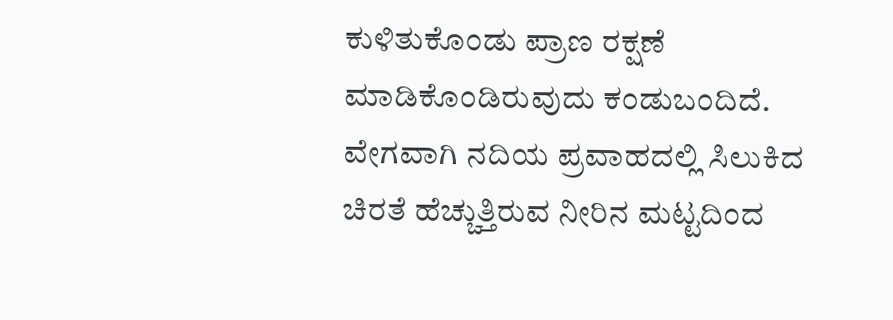ಕುಳಿತುಕೊಂಡು ಪ್ರಾಣ ರಕ್ಷಣೆ ಮಾಡಿಕೊಂಡಿರುವುದು ಕಂಡುಬಂದಿದೆ.
ವೇಗವಾಗಿ ನದಿಯ ಪ್ರವಾಹದಲ್ಲಿ ಸಿಲುಕಿದ ಚಿರತೆ ಹೆಚ್ಚುತ್ತಿರುವ ನೀರಿನ ಮಟ್ಟದಿಂದ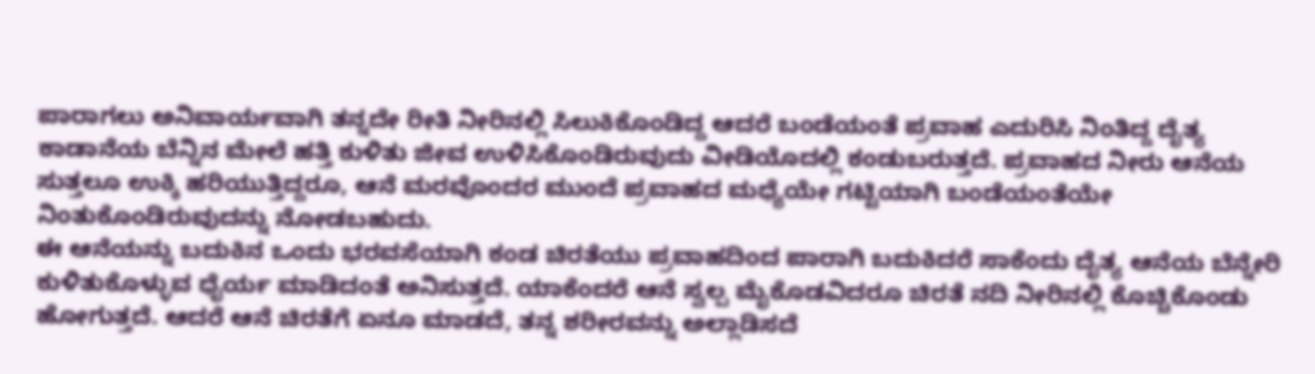ಪಾರಾಗಲು ಅನಿವಾರ್ಯವಾಗಿ ತನ್ನದೇ ರೀತಿ ನೀರಿನಲ್ಲಿ ಸಿಲುಕಿಕೊಂಡಿದ್ದ ಆದರೆ ಬಂಡೆಯಂತೆ ಪ್ರವಾಹ ಎದುರಿಸಿ ನಿಂತಿದ್ದ ದೈತ್ಯ ಕಾಡಾನೆಯ ಬೆನ್ನಿನ ಮೇಲೆ ಹತ್ತಿ ಕುಳಿತು ಜೀವ ಉಳಿಸಿಕೊಂಡಿರುವುದು ವೀಡಿಯೊದಲ್ಲಿ ಕಂಡುಬರುತ್ತದೆ. ಪ್ರವಾಹದ ನೀರು ಆನೆಯ ಸುತ್ತಲೂ ಉಕ್ಕಿ ಹರಿಯುತ್ತಿದ್ದರೂ, ಆನೆ ಮರವೊಂದರ ಮುಂದೆ ಪ್ರವಾಹದ ಮಧ್ಯೆಯೇ ಗಟ್ಟಿಯಾಗಿ ಬಂಡೆಯಂತೆಯೇ ನಿಂತುಕೊಂಡಿರುವುದನ್ನು ನೋಡಬಹುದು.
ಈ ಆನೆಯನ್ನು ಬದುಕಿನ ಒಂದು ಭರವಸೆಯಾಗಿ ಕಂಡ ಚಿರತೆಯು ಪ್ರವಾಹದಿಂದ ಪಾರಾಗಿ ಬದುಕಿದರೆ ಸಾಕೆಂದು ದೈತ್ಯ ಆನೆಯ ಬೆನ್ನೇರಿ ಕುಳಿತುಕೊಳ್ಳುವ ಧೈರ್ಯ ಮಾಡಿದಂತೆ ಅನಿಸುತ್ತದೆ. ಯಾಕೆಂದರೆ ಆನೆ ಸ್ವಲ್ಪ ಮೈಕೊಡವಿದರೂ ಚಿರತೆ ನದಿ ನೀರಿನಲ್ಲಿ ಕೊಚ್ಚಿಕೊಂಡು ಹೋಗುತ್ತದೆ. ಆದರೆ ಆನೆ ಚಿರತೆಗೆ ಏನೂ ಮಾಡದೆ, ತನ್ನ ಶರೀರವನ್ನು ಅಲ್ಲಾಡಿಸದೆ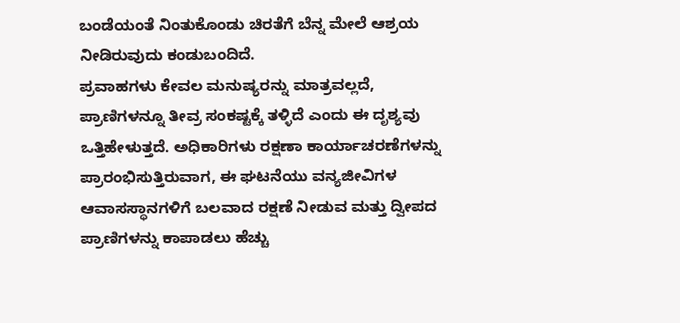ಬಂಡೆಯಂತೆ ನಿಂತುಕೊಂಡು ಚಿರತೆಗೆ ಬೆನ್ನ ಮೇಲೆ ಆಶ್ರಯ ನೀಡಿರುವುದು ಕಂಡುಬಂದಿದೆ.
ಪ್ರವಾಹಗಳು ಕೇವಲ ಮನುಷ್ಯರನ್ನು ಮಾತ್ರವಲ್ಲದೆ, ಪ್ರಾಣಿಗಳನ್ನೂ ತೀವ್ರ ಸಂಕಷ್ಟಕ್ಕೆ ತಳ್ಳಿದೆ ಎಂದು ಈ ದೃಶ್ಯವು ಒತ್ತಿಹೇಳುತ್ತದೆ. ಅಧಿಕಾರಿಗಳು ರಕ್ಷಣಾ ಕಾರ್ಯಾಚರಣೆಗಳನ್ನು ಪ್ರಾರಂಭಿಸುತ್ತಿರುವಾಗ, ಈ ಘಟನೆಯು ವನ್ಯಜೀವಿಗಳ ಆವಾಸಸ್ಥಾನಗಳಿಗೆ ಬಲವಾದ ರಕ್ಷಣೆ ನೀಡುವ ಮತ್ತು ದ್ವೀಪದ ಪ್ರಾಣಿಗಳನ್ನು ಕಾಪಾಡಲು ಹೆಚ್ಚು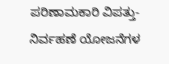ಪರಿಣಾಮಕಾರಿ ವಿಪತ್ತು-ನಿರ್ವಹಣೆ ಯೋಜನೆಗಳ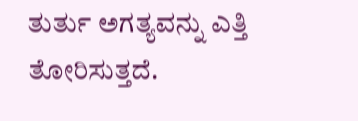ತುರ್ತು ಅಗತ್ಯವನ್ನು ಎತ್ತಿ ತೋರಿಸುತ್ತದೆ.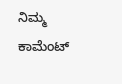ನಿಮ್ಮ ಕಾಮೆಂಟ್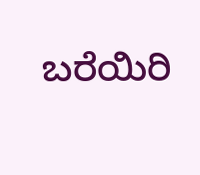ಬರೆಯಿರಿ